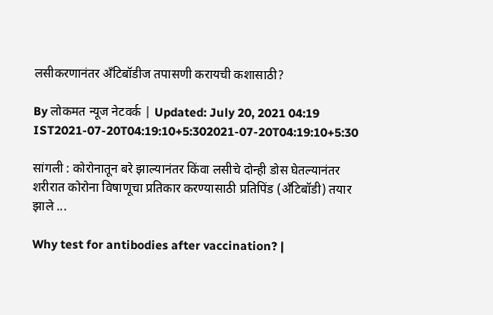लसीकरणानंतर अँटिबॉडीज तपासणी करायची कशासाठी?

By लोकमत न्यूज नेटवर्क | Updated: July 20, 2021 04:19 IST2021-07-20T04:19:10+5:302021-07-20T04:19:10+5:30

सांगली : कोरोनातून बरे झाल्यानंतर किंवा लसीचे दोन्ही डोस घेतल्यानंतर शरीरात कोरोना विषाणूचा प्रतिकार करण्यासाठी प्रतिपिंड (अँटिबॉडी) तयार झाले ...

Why test for antibodies after vaccination? |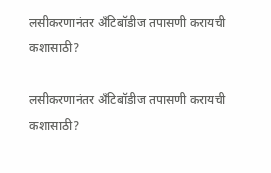लसीकरणानंतर अँटिबॉडीज तपासणी करायची कशासाठी?

लसीकरणानंतर अँटिबॉडीज तपासणी करायची कशासाठी?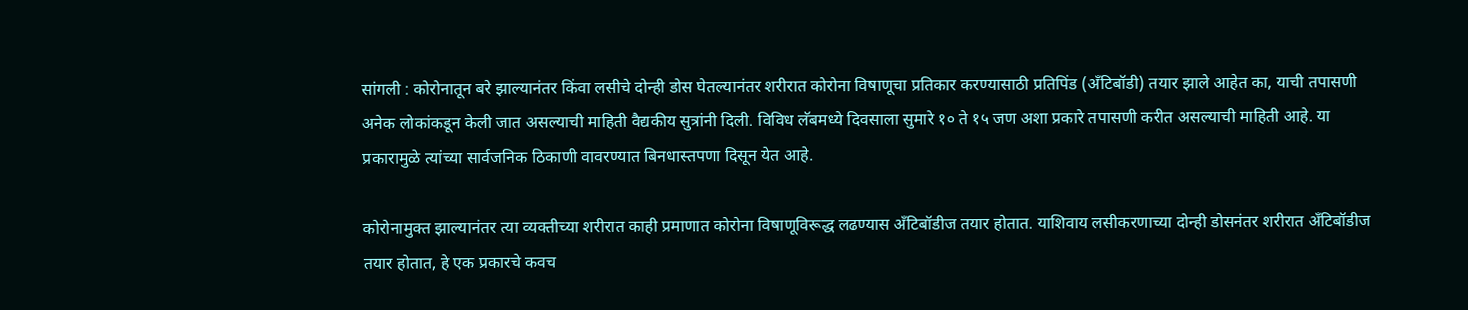सांगली : कोरोनातून बरे झाल्यानंतर किंवा लसीचे दोन्ही डोस घेतल्यानंतर शरीरात कोरोना विषाणूचा प्रतिकार करण्यासाठी प्रतिपिंड (अँटिबॉडी) तयार झाले आहेत का, याची तपासणी अनेक लोकांकडून केली जात असल्याची माहिती वैद्यकीय सुत्रांनी दिली. विविध लॅबमध्ये दिवसाला सुमारे १० ते १५ जण अशा प्रकारे तपासणी करीत असल्याची माहिती आहे. या प्रकारामुळे त्यांच्या सार्वजनिक ठिकाणी वावरण्यात बिनधास्तपणा दिसून येत आहे.

कोरोनामुक्त झाल्यानंतर त्या व्यक्तीच्या शरीरात काही प्रमाणात कोरोना विषाणूविरूद्ध लढण्यास अँटिबॉडीज तयार होतात. याशिवाय लसीकरणाच्या दोन्ही डोसनंतर शरीरात अँटिबॉडीज तयार होतात, हे एक प्रकारचे कवच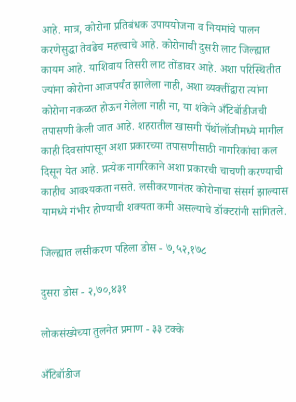आहे. मात्र, कोरोना प्रतिबंधक उपाययोजना व नियमांचे पालन करणेसुद्धा तेवढेच महत्त्वाचे आहे. कोरोनाची दुसरी लाट जिल्ह्यात कायम आहे. याशिवाय तिसरी लाट तोंडावर आहे. अशा परिस्थितीत ज्यांना कोरोना आजपर्यंत झालेला नाही, अशा व्यक्तींद्वारा त्यांना कोरोना नकळत होऊन गेलेला नाही ना, या शंकेने अँटिबॉडीजची तपासणी केली जात आहे. शहरातील खासगी पॅथॉलॉजीमध्ये मागील काही दिवसांपासून अशा प्रकारच्या तपासणीसाठी नागरिकांचा कल दिसून येत आहे. प्रत्येक नागरिकाने अशा प्रकारची चाचणी करण्याची काहीच आवश्यकता नसते. लसीकरणानंतर कोरोनाचा संसर्ग झाल्यास यामध्ये गंभीर होण्याची शक्यता कमी असल्याचे डॉक्टरांनी सांगितले.

जिल्ह्यात लसीकरण पहिला डोस - ७,५२,१७८

दुसरा डोस - २,७०,४३१

लोकसंख्येच्या तुलनेत प्रमाण - ३३ टक्के

अँटिबॉडीज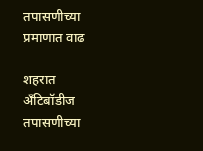तपासणीच्या प्रमाणात वाढ

शहरात अँटिबॉडीज तपासणीच्या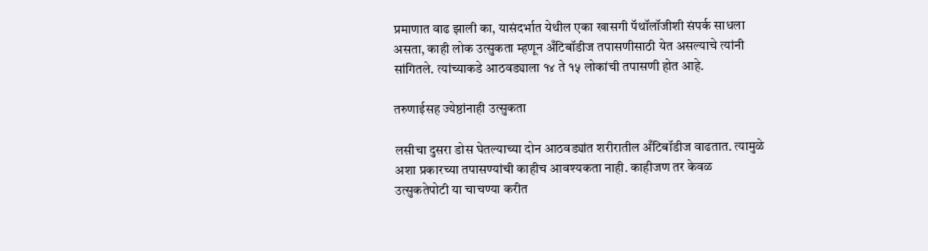प्रमाणात वाढ झाली का, यासंदर्भात येथील एका खासगी पॅथॉलॉजीशी संपर्क साधला असता, काही लोक उत्सुकता म्हणून अँटिबॉडीज तपासणीसाठी येत असल्याचे त्यांनी सांगितले. त्यांच्याकडे आठवड्याला १४ ते १५ लोकांची तपासणी होत आहे.

तरुणाईसह ज्येष्ठांनाही उत्सुकता

लसीचा दुसरा डोस घेतल्याच्या दोन आठवड्यांत शरीरातील अँटिबॉडीज वाढतात. त्यामुळे अशा प्रकारच्या तपासण्यांची काहीच आवश्यकता नाही. काहीजण तर केवळ उत्सुकतेपोटी या चाचण्या करीत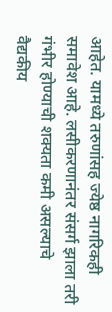आहेत. यामध्ये तरुणांसह ज्येष्ठ नागरिकही समावेश आहे. लसीकरणानंतर संसर्ग झाला तरी गंभीर होण्याची शक्यता कमी असल्याचे वैद्यकीय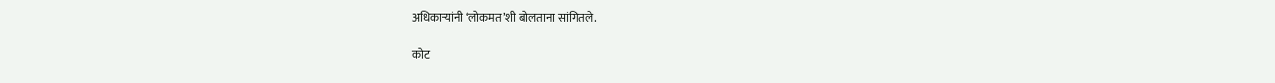अधिकाऱ्यांनी ‘लोकमत’शी बोलताना सांगितले.

कोट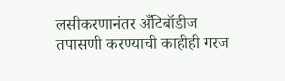लसीकरणानंतर अँटिबॉडीज तपासणी करण्याची काहीही गरज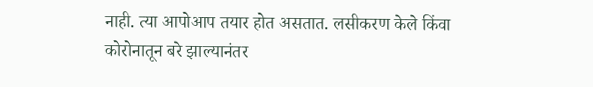नाही. त्या आपोआप तयार होत असतात. लसीकरण केले किंवा कोरोनातून बरे झाल्यानंतर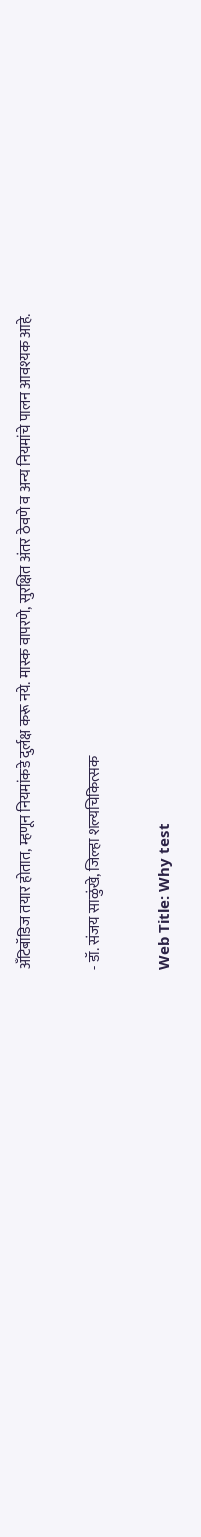अँटिबॉडिज तयार होतात, म्हणून नियमांकडे दुर्लक्ष करू नये. मास्क वापरणे, सुरक्षित अंतर ठेवणे व अन्य नियमांचे पालन आवश्यक आहे.

- डॉ. संजय साळुंखे, जिल्हा शल्यचिकित्सक

Web Title: Why test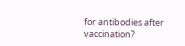for antibodies after vaccination?